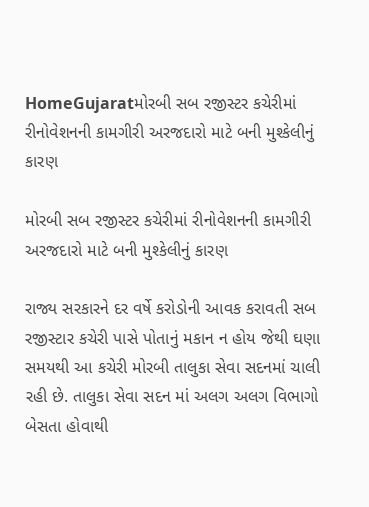HomeGujaratમોરબી સબ રજીસ્ટર કચેરીમાં રીનોવેશનની કામગીરી અરજદારો માટે બની મુશ્કેલીનું કારણ

મોરબી સબ રજીસ્ટર કચેરીમાં રીનોવેશનની કામગીરી અરજદારો માટે બની મુશ્કેલીનું કારણ

રાજ્ય સરકારને દર વર્ષે કરોડોની આવક કરાવતી સબ રજીસ્ટાર કચેરી પાસે પોતાનું મકાન ન હોય જેથી ઘણા સમયથી આ કચેરી મોરબી તાલુકા સેવા સદનમાં ચાલી રહી છે. તાલુકા સેવા સદન માં અલગ અલગ વિભાગો બેસતા હોવાથી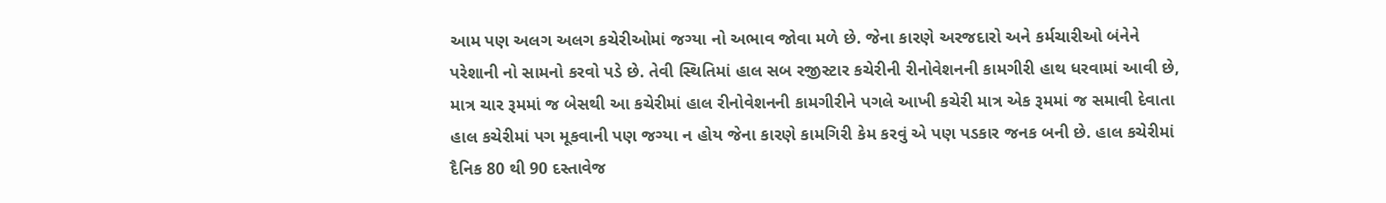આમ પણ અલગ અલગ કચેરીઓમાં જગ્યા નો અભાવ જોવા મળે છે. જેના કારણે અરજદારો અને કર્મચારીઓ બંનેને પરેશાની નો સામનો કરવો પડે છે. તેવી સ્થિતિમાં હાલ સબ રજીસ્ટાર કચેરીની રીનોવેશનની કામગીરી હાથ ધરવામાં આવી છે, માત્ર ચાર રૂમમાં જ બેસથી આ કચેરીમાં હાલ રીનોવેશનની કામગીરીને પગલે આખી કચેરી માત્ર એક રૂમમાં જ સમાવી દેવાતા હાલ કચેરીમાં પગ મૂકવાની પણ જગ્યા ન હોય જેના કારણે કામગિરી કેમ કરવું એ પણ પડકાર જનક બની છે. હાલ કચેરીમાં દૈનિક 80 થી 90 દસ્તાવેજ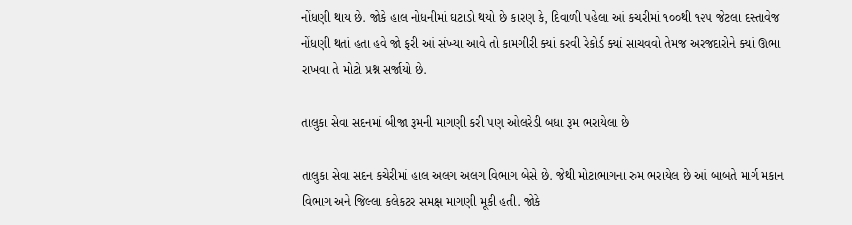નોંધણી થાય છે. જોકે હાલ નોધનીમાં ઘટાડો થયો છે કારણ કે, દિવાળી પહેલા આં કચરીમાં ૧૦૦થી ૧૨૫ જેટલા દસ્તાવેજ નોંધણી થતાં હતા હવે જો ફરી આં સંખ્યા આવે તો કામગીરી ક્યાં કરવી રેકોર્ડ ક્યાં સાચવવો તેમજ અરજદારોને ક્યાં ઊભા રાખવા તે મોટો પ્રશ્ન સર્જાયો છે.

તાલુકા સેવા સદનમાં બીજા રૂમની માગણી કરી પણ ઓલરેડી બધા રૂમ ભરાયેલા છે

તાલુકા સેવા સદન કચેરીમાં હાલ અલગ અલગ વિભાગ બેસે છે. જેથી મોટાભાગના રુમ ભરાયેલ છે આં બાબતે માર્ગ મકાન વિભાગ અને જિલ્લા કલેકટર સમક્ષ માગણી મૂકી હતી. જોકે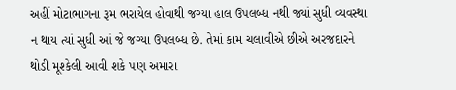અહીં મોટાભાગના રૂમ ભરાયેલ હોવાથી જગ્યા હાલ ઉપલબ્ધ નથી જ્યાં સુધી વ્યવસ્થા ન થાય ત્યાં સુધી આં જે જગ્યા ઉપલબ્ધ છે. તેમાં કામ ચલાવીએ છીએ અરજદારને થોડી મૂશ્કેલી આવી શકે પણ અમારા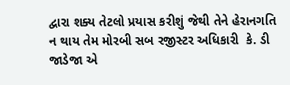દ્વારા શક્ય તેટલો પ્રયાસ કરીશું જેથી તેને હેરાનગતિ ન થાય તેમ મોરબી સબ રજીસ્ટર અધિકારી  કે. ડી જાડેજા એ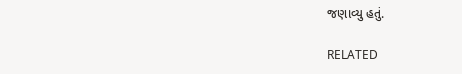જણાવ્યુ હતું.

RELATED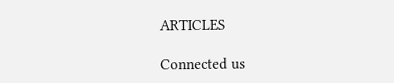ARTICLES

Connected us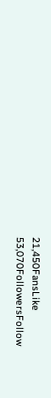21,450FansLike
53,070FollowersFollow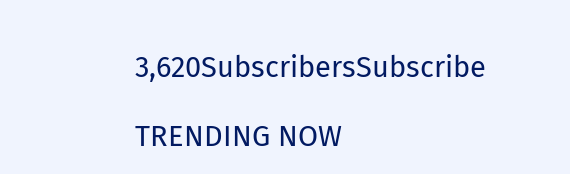3,620SubscribersSubscribe

TRENDING NOW